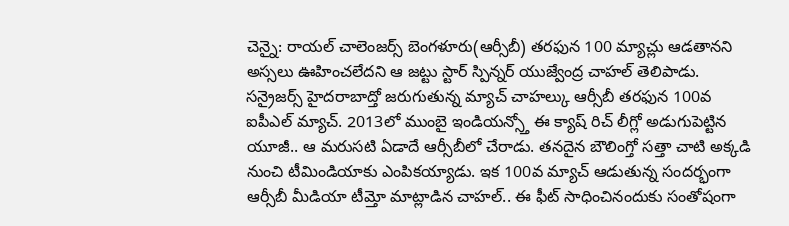చెన్నై: రాయల్ చాలెంజర్స్ బెంగళూరు(ఆర్సీబీ) తరఫున 100 మ్యాచ్లు ఆడతానని అస్సలు ఊహించలేదని ఆ జట్టు స్టార్ స్పిన్నర్ యుజ్వేంద్ర చాహల్ తెలిపాడు. సన్రైజర్స్ హైదరాబాద్తో జరుగుతున్న మ్యాచ్ చాహల్కు ఆర్సీబీ తరఫున 100వ ఐపీఎల్ మ్యాచ్. 2013లో ముంబై ఇండియన్స్తో ఈ క్యాష్ రిచ్ లీగ్లో అడుగుపెట్టిన యూజీ.. ఆ మరుసటి ఏడాదే ఆర్సీబీలో చేరాడు. తనదైన బౌలింగ్తో సత్తా చాటి అక్కడి నుంచి టీమిండియాకు ఎంపికయ్యాడు. ఇక 100వ మ్యాచ్ ఆడుతున్న సందర్భంగా ఆర్సీబీ మీడియా టీమ్తో మాట్లాడిన చాహల్.. ఈ ఫీట్ సాధించినందుకు సంతోషంగా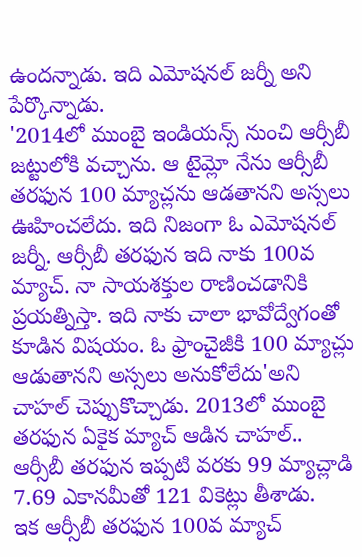ఉందన్నాడు. ఇది ఎమోషనల్ జర్నీ అని పేర్కొన్నాడు.
'2014లో ముంబై ఇండియన్స్ నుంచి ఆర్సీబీ జట్టులోకి వచ్చాను. ఆ టైమ్లో నేను ఆర్సీబీ తరఫున 100 మ్యాచ్లను ఆడతానని అస్సలు ఊహించలేదు. ఇది నిజంగా ఓ ఎమోషనల్ జర్నీ. ఆర్సీబీ తరఫున ఇది నాకు 100వ మ్యాచ్. నా సాయశక్తుల రాణించడానికి ప్రయత్నిస్తా. ఇది నాకు చాలా భావోద్వేగంతో కూడిన విషయం. ఓ ఫ్రాంచైజీకి 100 మ్యాచ్లు ఆడుతానని అస్సలు అనుకోలేదు'అని చాహల్ చెప్పుకొచ్చాడు. 2013లో ముంబై తరఫున ఏకైక మ్యాచ్ ఆడిన చాహల్.. ఆర్సీబీ తరఫున ఇప్పటి వరకు 99 మ్యాచ్లాడి 7.69 ఎకానమీతో 121 వికెట్లు తీశాడు.
ఇక ఆర్సీబీ తరఫున 100వ మ్యాచ్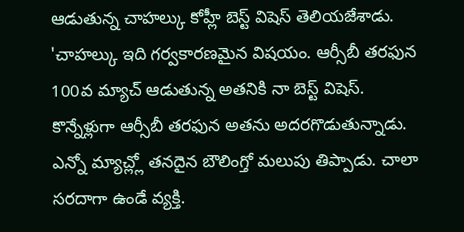ఆడుతున్న చాహల్కు కోహ్లీ బెస్ట్ విషెస్ తెలియజేశాడు. 'చాహల్కు ఇది గర్వకారణమైన విషయం. ఆర్సీబీ తరఫున 100వ మ్యాచ్ ఆడుతున్న అతనికి నా బెస్ట్ విషెస్. కొన్నేళ్లుగా ఆర్సీబీ తరఫున అతను అదరగొడుతున్నాడు. ఎన్నో మ్యాచ్ల్లో తనదైన బౌలింగ్తో మలుపు తిప్పాడు. చాలా సరదాగా ఉండే వ్యక్తి.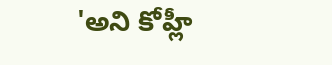'అని కోహ్లీ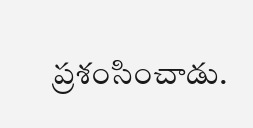ప్రశంసించాడు.